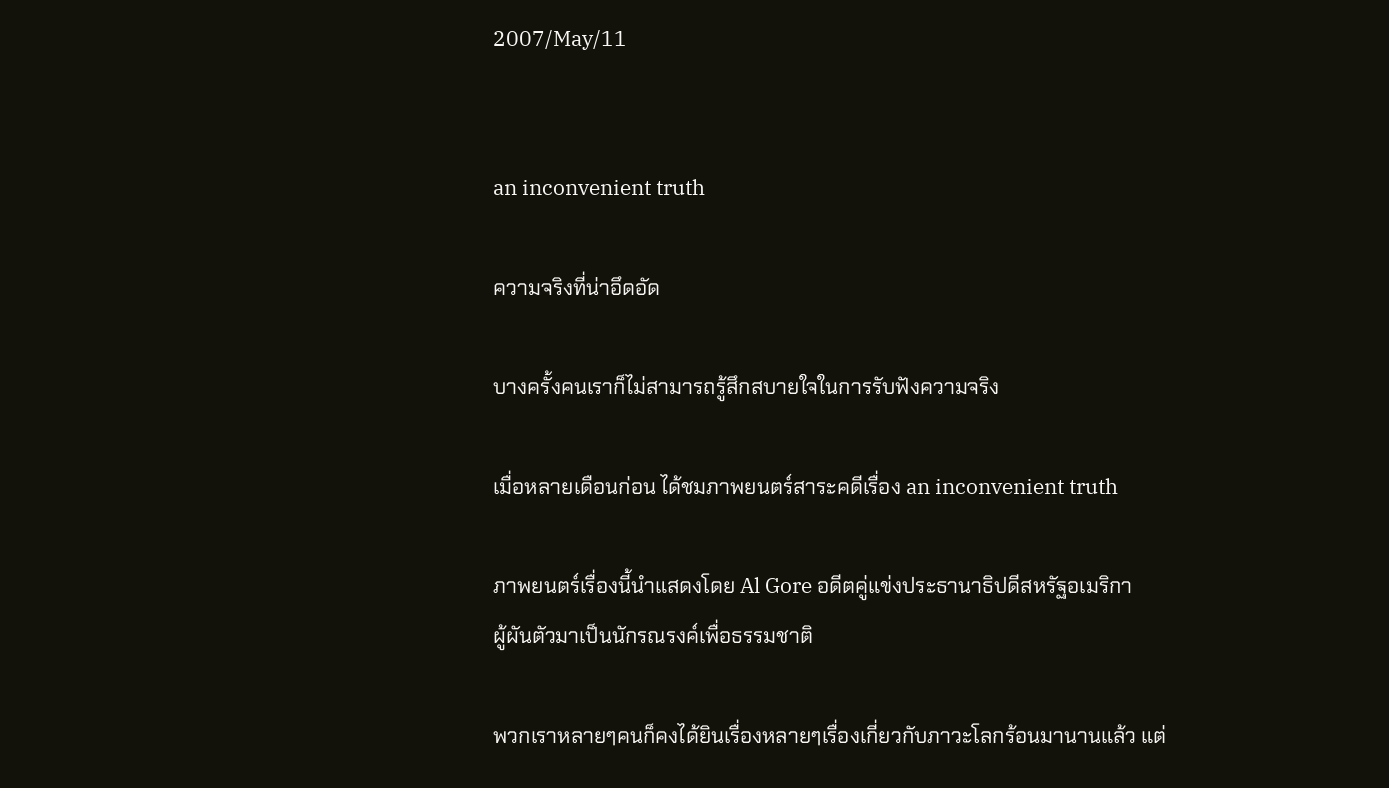2007/May/11


an inconvenient truth

ความจริงที่น่าอึดอัด

บางครั้งคนเราก็ไม่สามารถรู้สึกสบายใจในการรับฟังความจริง

เมื่อหลายเดือนก่อน ได้ชมภาพยนตร์สาระคดีเรื่อง an inconvenient truth

ภาพยนตร์เรื่องนี้นำแสดงโดย Al Gore อดีตคู่แข่งประธานาธิปดีสหรัฐอเมริกา
ผู้ผันตัวมาเป็นนักรณรงค์เพื่อธรรมชาติ

พวกเราหลายๆคนก็คงได้ยินเรื่องหลายๆเรื่องเกี่ยวกับภาวะโลกร้อนมานานแล้ว แต่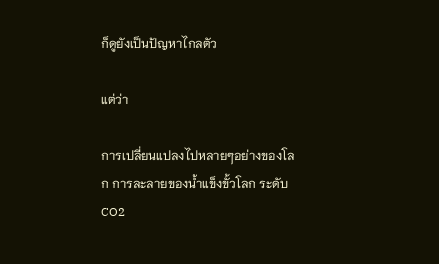ก็ดูยังเป็นปัญหาไกลตัว

แต่ว่า

การเปลี่ยนแปลงไปหลายๆอย่างของโลก การละลายของน้ำแข็งขั้วโลก ระดับCO2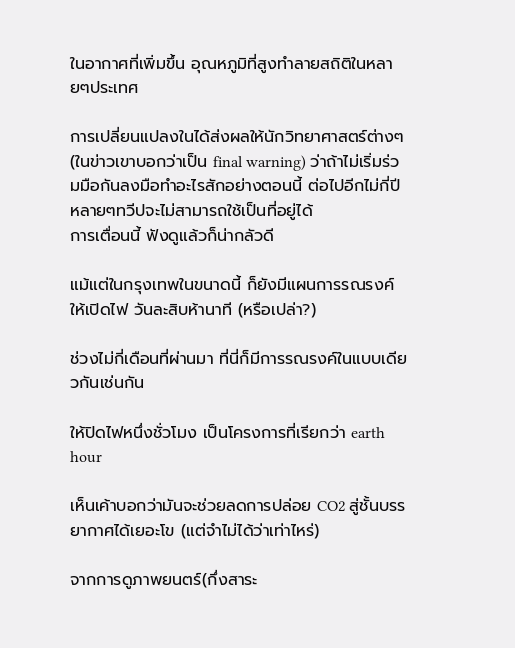ในอากาศที่เพิ่มขึ้น อุณหภูมิที่สูงทำลายสถิติในหลายๆประเทศ

การเปลี่ยนแปลงในได้ส่งผลให้นักวิทยาศาสตร์ต่างๆ (ในข่าวเขาบอกว่าเป็น final warning) ว่าถ้าไม่เริ่มร่วมมือกันลงมือทำอะไรสักอย่างตอนนี้ ต่อไปอีกไม่กี่ปี หลายๆทวีปจะไม่สามารถใช้เป็นที่อยู่ได้
การเตื่อนนี้ ฟังดูแล้วก็น่ากลัวดี

แม้แต่ในกรุงเทพในขนาดนี้ ก็ยังมีแผนการรณรงค์ให้เปิดไฟ วันละสิบห้านาที (หรือเปล่า?)

ช่วงไม่กี่เดือนที่ผ่านมา ที่นี่ก็มีการรณรงค์ในแบบเดียวกันเช่นกัน

ให้ปิดไฟหนึ่งชั่วโมง เป็นโครงการที่เรียกว่า earth hour

เห็นเค้าบอกว่ามันจะช่วยลดการปล่อย CO2 สู่ชั้นบรรยากาศได้เยอะโข (แต่จำไม่ได้ว่าเท่าไหร่)

จากการดูภาพยนตร์(กึ่งสาระ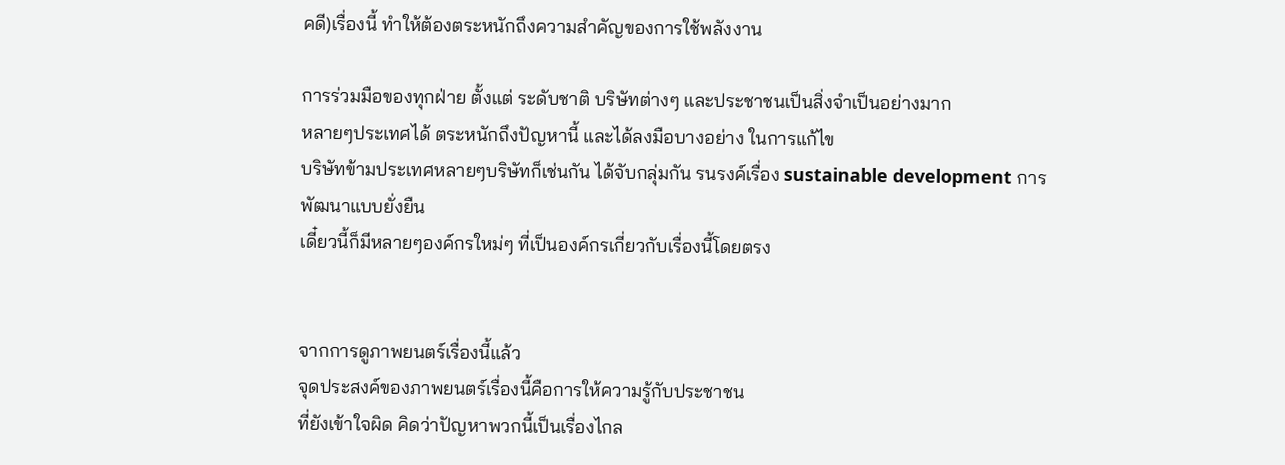คดี)เรื่องนี้ ทำให้ต้องตระหนักถึงความสำคัญของการใช้พลังงาน

การร่วมมือของทุกฝ่าย ตั้งแต่ ระดับชาติ บริษัทต่างๆ และประชาชนเป็นสิ่งจำเป็นอย่างมาก
หลายๆประเทศได้ ตระหนักถึงปัญหานี้ และได้ลงมือบางอย่าง ในการแก้ไข
บริษัทข้ามประเทศหลายๆบริษัทก็เช่นกัน ได้จับกลุ่มกัน รนรงค์เรื่อง sustainable development การพัฒนาแบบยั่งยืน
เดี๋ยวนี้ก็มีหลายๆองค์กรใหม่ๆ ที่เป็นองค์กรเกี่ยวกับเรื่องนี้โดยตรง


จากการดูภาพยนตร์เรื่องนี้แล้ว
จุดประสงค์ของภาพยนตร์เรื่องนี้คือการให้ความรู้กับประชาชน
ที่ยังเข้าใจผิด คิดว่าปัญหาพวกนี้เป็นเรื่องไกล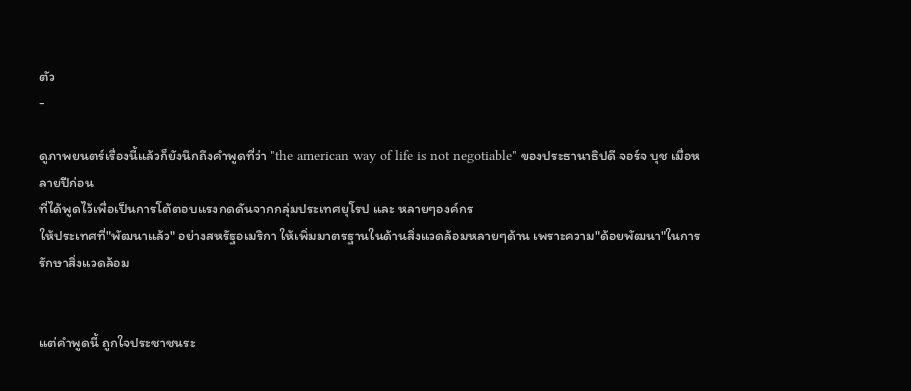ตัว
-

ดูภาพยนตร์เรื่องนี้แล้วก็ยังนึกถึงคำพูดที่ว่า "the american way of life is not negotiable" ของประธานาธิปดี จอร์จ บุช เมื่อหลายปีก่อน
ที่ได้พูดไว้เพื่อเป็นการโต้ตอบแรงกดดันจากกลุ่มประเทศยุโรป และ หลายๆองค์กร
ให้ประเทศที่"พัฒนาแล้ว" อย่างสหรัฐอเมริกา ให้เพิ่มมาตรฐานในด้านสิ่งแวดล้อมหลายๆด้าน เพราะความ"ด้อยพัฒนา"ในการรักษาสิ่งแวดล้อม


แต่คำพูดนี้ ถูกใจประชาชนระ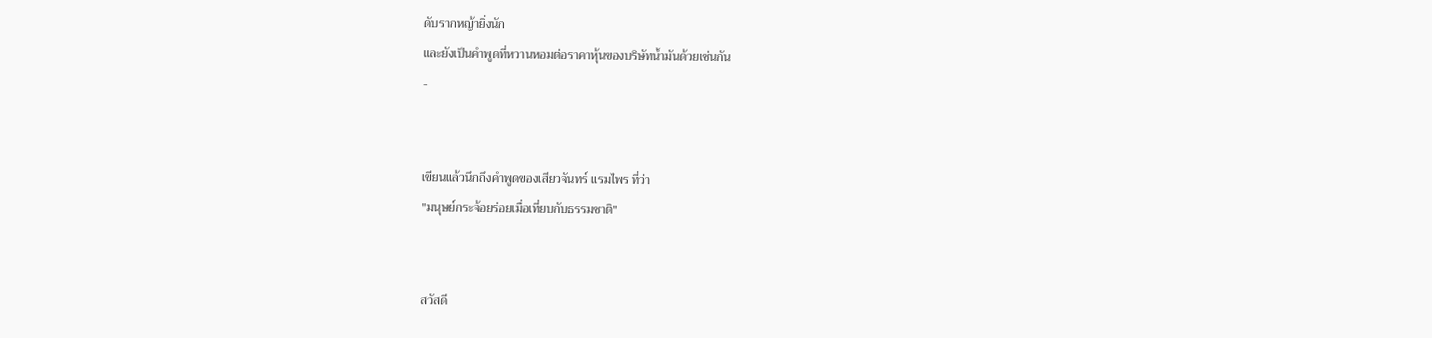ดับรากหญ้ายิ่งนัก
และยังเป็นคำพูดที่หวานหอมต่อราคาหุ้นของบริษัทน้ำมันด้วยเช่นกัน
-


เขียนแล้วนึกถึงคำพูดของเสียวจันทร์ แรมไพร ที่ว่า
"มนุษย์กระจ้อยร่อยเมื่อเที่ยบกับธรรมชาติ"


สวัสดี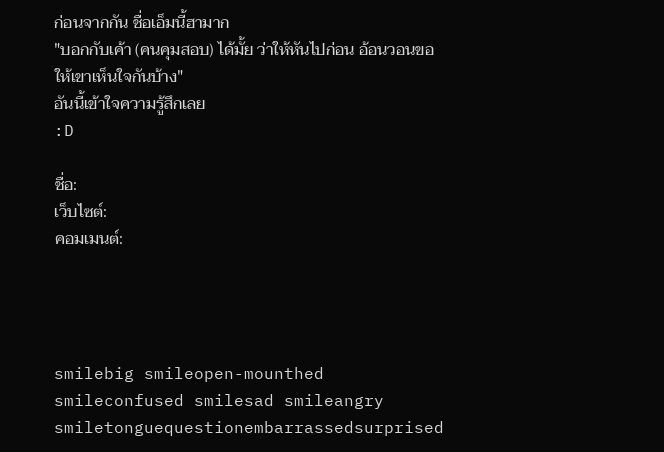ก่อนจากกัน ชื่อเอ็มนี้ฮามาก
"บอกกับเค้า (คนคุมสอบ) ได้มั้ย ว่าให้หันไปก่อน อ้อนวอนขอให้เขาเห็นใจกันบ้าง"
อันนี้เข้าใจความรู้สึกเลย
:D

ชื่อ:
เว็บไซต์:
คอมเมนต์:




smilebig smileopen-mounthed smileconfused smilesad smileangry smiletonguequestionembarrassedsurprised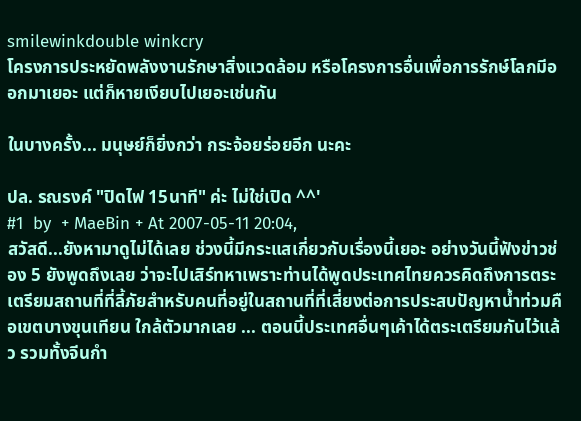smilewinkdouble winkcry
โครงการประหยัดพลังงานรักษาสิ่งแวดล้อม หรือโครงการอื่นเพื่อการรักษ์โลกมีออกมาเยอะ แต่ก็หายเงียบไปเยอะเช่นกัน

ในบางครั้ง... มนุษย์ก็ยิ่งกว่า กระจ้อยร่อยอีก นะคะ

ปล. รณรงค์ "ปิดไฟ 15นาที" ค่ะ ไม่ใช่เปิด ^^'
#1  by  + MaeBin + At 2007-05-11 20:04,
สวัสดี...ยังหามาดูไม่ได้เลย ช่วงนี้มีกระแสเกี่ยวกับเรื่องนี้เยอะ อย่างวันนี้ฟังข่าวช่อง 5 ยังพูดถึงเลย ว่าจะไปเสิร์ทหาเพราะท่านได้พูดประเทศไทยควรคิดถึงการตระเตรียมสถานที่ที่ลี้ภัยสำหรับคนที่อยู่ในสถานที่ที่เสี่ยงต่อการประสบปัญหาน้ำท่วมคือเขตบางขุนเทียน ใกล้ตัวมากเลย ... ตอนนี้ประเทศอื่นๆเค้าได้ตระเตรียมกันไว้แล้ว รวมทั้งจีนกำ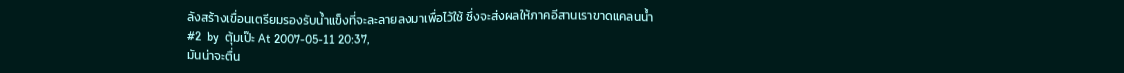ลังสร้างเขื่อนเตรียมรองรับน้ำแข็งที่จะละลายลงมาเพื่อไว้ใช้ ซึ่งจะส่งผลให้ภาคอีสานเราขาดแคลนน้ำ
#2  by  ตุ้มเป๊ะ At 2007-05-11 20:37,
มันน่าจะตื่น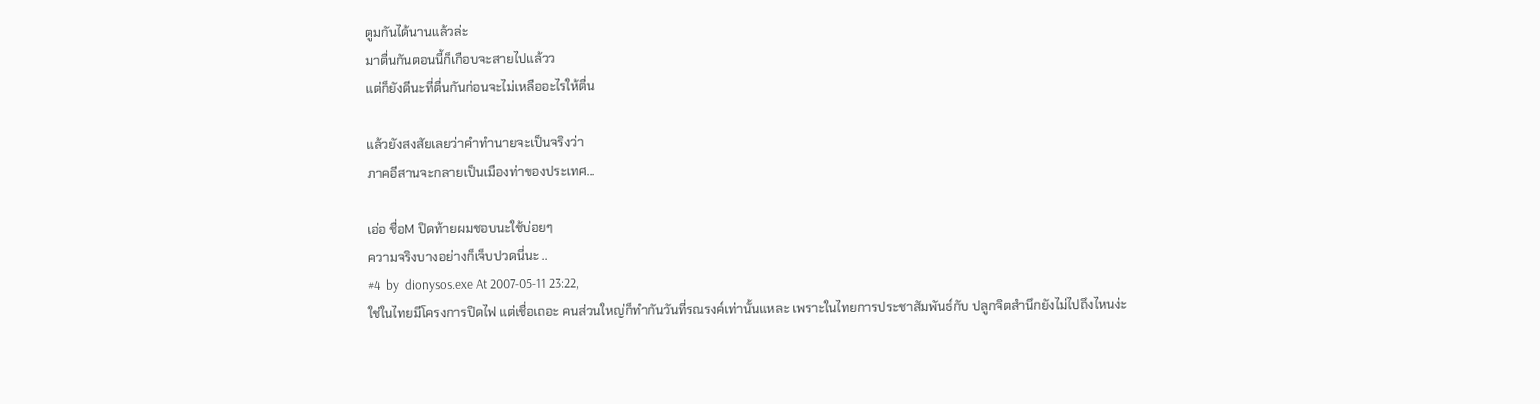ตูมกันได้นานแล้วล่ะ
มาตื่นกันตอนนี้ก็เกือบจะสายไปแล้วว
แต่ก็ยังดีนะที่ตื่นกันก่อนจะไม่เหลืออะไรให้ตื่น

แล้วยังสงสัยเลยว่าคำทำนายจะเป็นจริงว่า
ภาคอีสานจะกลายเป็นเมืองท่าของประเทศ...

เอ่อ ชื่อM ปิดท้ายผมชอบนะใช้บ่อยๆ
ความจริงบางอย่างก็เจ็บปวดนี่นะ ..
#4  by  dionysos.exe At 2007-05-11 23:22,
ใช่ในไทยมีโครงการปิดไฟ แต่เชื่อเถอะ คนส่วนใหญ่ก็ทำกันวันที่รณรงค์เท่านั้นแหละ เพราะในไทยการประชาสัมพันธ์กับ ปลูกจิตสำนึกยังไม่ไปถึงไหนง่ะ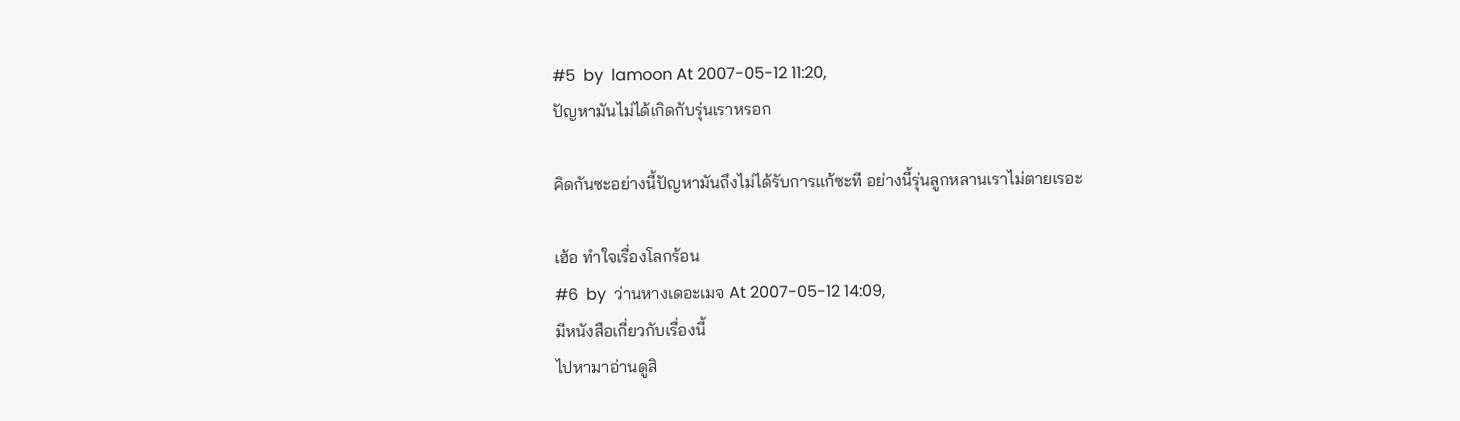#5  by  lamoon At 2007-05-12 11:20,
ปัญหามันไม่ได้เกิดกับรุ่นเราหรอก

คิดกันซะอย่างนี้ปัญหามันถึงไม่ได้รับการแก้ซะที อย่างนี้รุ่นลูกหลานเราไม่ตายเรอะ

เฮ้อ ทำใจเรื่องโลกร้อน
#6  by  ว่านหางเดอะเมจ At 2007-05-12 14:09,
มีหนังสือเกี่ยวกับเรื่องนี้
ไปหามาอ่านดูสิ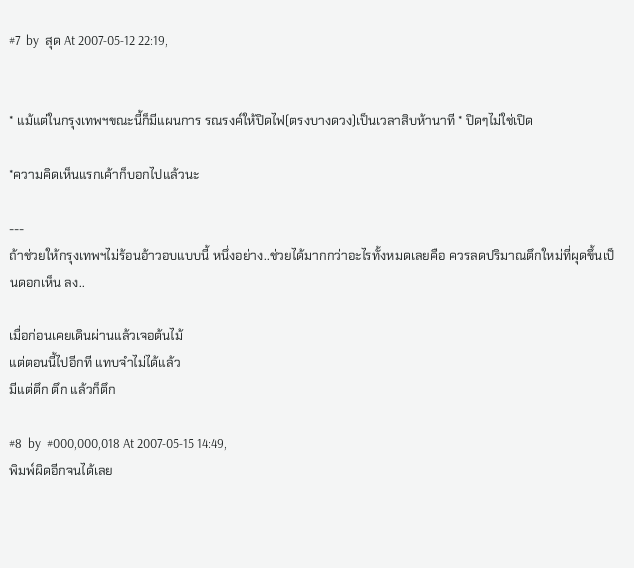#7  by  สุด At 2007-05-12 22:19,


* แม้แต่ในกรุงเทพฯขณะนี้ก็มีแผนการ รณรงค์ให้ปิดไฟ(ตรงบางดวง)เป็นเวลาสิบห้านาที * ปิดๆไม่ใช่เปิด

*ความคิดเห็นแรกเค้าก็บอกไปแล้วนะ

---
ถ้าช่วยให้กรุงเทพฯไม่ร้อนอ้าวอบแบบนี้ หนึ่งอย่าง..ช่วยได้มากกว่าอะไรทั้งหมดเลยคือ ควรลดปริมาณตึกใหม่ที่ผุดขึ้นเป็นดอกเห็น ลง..

เมื่อก่อนเคยเดินผ่านแล้วเจอต้นไม้
แต่ตอนนี้ไปอีกที แทบจำไม่ได้แล้ว
มีแต่ตึก ตึก แล้วก็ตึก

#8  by  #000,000,018 At 2007-05-15 14:49,
พิมพ์ผิดอีกจนได้เลย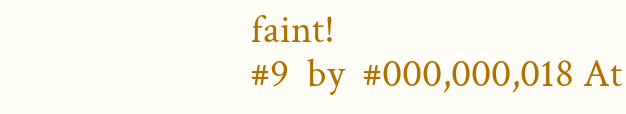faint!
#9  by  #000,000,018 At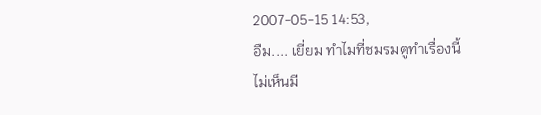2007-05-15 14:53,
อืม.... เยี่ยม ทำไมที่ชมรมตูทำเรื่องนี้ไม่เห็นมี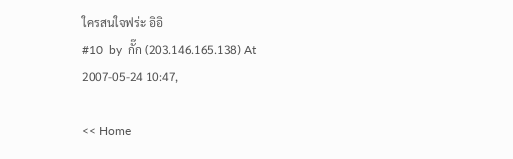ใครสนใจฟร่ะ อิอิ
#10  by  กั๊ก (203.146.165.138) At 2007-05-24 10:47,

<< Home